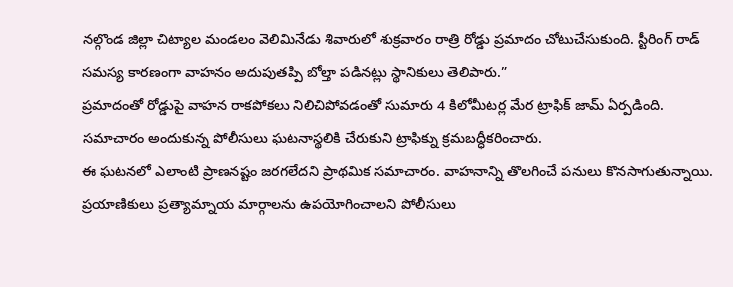నల్గొండ జిల్లా చిట్యాల మండలం వెలిమినేడు శివారులో శుక్రవారం రాత్రి రోడ్డు ప్రమాదం చోటుచేసుకుంది. స్టీరింగ్ రాడ్ సమస్య కారణంగా వాహనం అదుపుతప్పి బోల్తా పడినట్లు స్థానికులు తెలిపారు.”
ప్రమాదంతో రోడ్డుపై వాహన రాకపోకలు నిలిచిపోవడంతో సుమారు 4 కిలోమీటర్ల మేర ట్రాఫిక్ జామ్ ఏర్పడింది. సమాచారం అందుకున్న పోలీసులు ఘటనాస్థలికి చేరుకుని ట్రాఫిక్ను క్రమబద్ధీకరించారు.
ఈ ఘటనలో ఎలాంటి ప్రాణనష్టం జరగలేదని ప్రాథమిక సమాచారం. వాహనాన్ని తొలగించే పనులు కొనసాగుతున్నాయి. ప్రయాణికులు ప్రత్యామ్నాయ మార్గాలను ఉపయోగించాలని పోలీసులు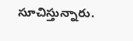సూచిస్తున్నారు.